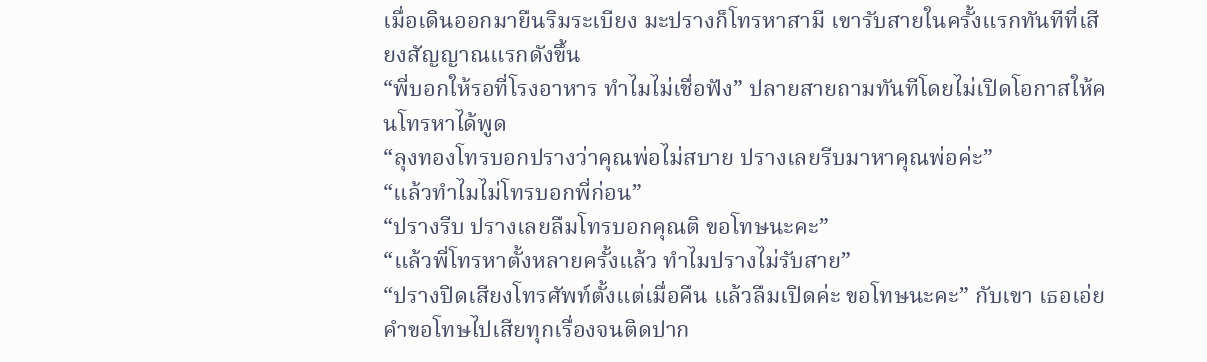เมื่อเดินออกมายืนริมระเบียง มะปรางก็โทรหาสามี เขารับสายในครั้งแรกทันทีที่เสียงสัญญาณแรกดังขึ้น
“พี่บอกให้รอที่โรงอาหาร ทำไมไม่เชื่อฟัง” ปลายสายถามทันทีโดยไม่เปิดโอกาสให้คนโทรหาได้พูด
“ลุงทองโทรบอกปรางว่าคุณพ่อไม่สบาย ปรางเลยรีบมาหาคุณพ่อค่ะ”
“แล้วทำไมไม่โทรบอกพี่ก่อน”
“ปรางรีบ ปรางเลยลืมโทรบอกคุณติ ขอโทษนะคะ”
“แล้วพี่โทรหาตั้งหลายครั้งแล้ว ทำไมปรางไม่รับสาย”
“ปรางปิดเสียงโทรศัพท์ตั้งแต่เมื่อคืน แล้วลืมเปิดค่ะ ขอโทษนะคะ” กับเขา เธอเอ่ยคำขอโทษไปเสียทุกเรื่องจนติดปาก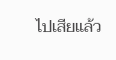ไปเสียแล้ว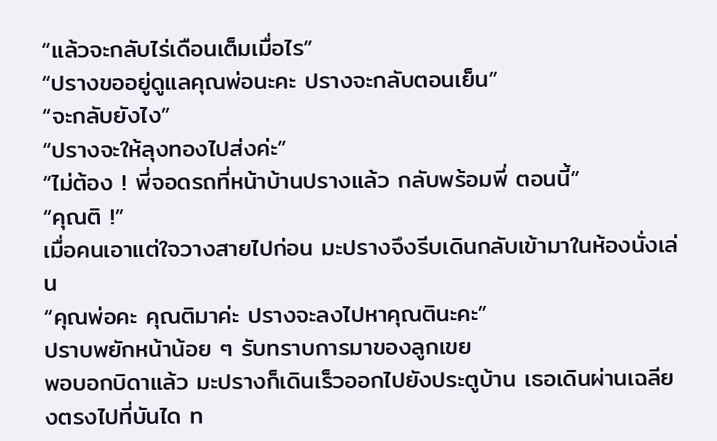“แล้วจะกลับไร่เดือนเต็มเมื่อไร”
“ปรางขออยู่ดูแลคุณพ่อนะคะ ปรางจะกลับตอนเย็น”
“จะกลับยังไง”
“ปรางจะให้ลุงทองไปส่งค่ะ”
“ไม่ต้อง ! พี่จอดรถที่หน้าบ้านปรางแล้ว กลับพร้อมพี่ ตอนนี้”
“คุณติ !”
เมื่อคนเอาแต่ใจวางสายไปก่อน มะปรางจึงรีบเดินกลับเข้ามาในห้องนั่งเล่น
“คุณพ่อคะ คุณติมาค่ะ ปรางจะลงไปหาคุณตินะคะ”
ปราบพยักหน้าน้อย ๆ รับทราบการมาของลูกเขย
พอบอกบิดาแล้ว มะปรางก็เดินเร็วออกไปยังประตูบ้าน เธอเดินผ่านเฉลียงตรงไปที่บันได ท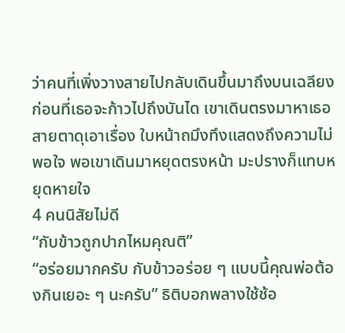ว่าคนที่เพิ่งวางสายไปกลับเดินขึ้นมาถึงบนเฉลียงก่อนที่เธอจะก้าวไปถึงบันได เขาเดินตรงมาหาเธอ สายตาดุเอาเรื่อง ใบหน้าถมึงทึงแสดงถึงความไม่พอใจ พอเขาเดินมาหยุดตรงหน้า มะปรางก็แทบหยุดหายใจ
4 คนนิสัยไม่ดี
“กับข้าวถูกปากไหมคุณติ”
“อร่อยมากครับ กับข้าวอร่อย ๆ แบบนี้คุณพ่อต้องกินเยอะ ๆ นะครับ” ธิติบอกพลางใช้ช้อ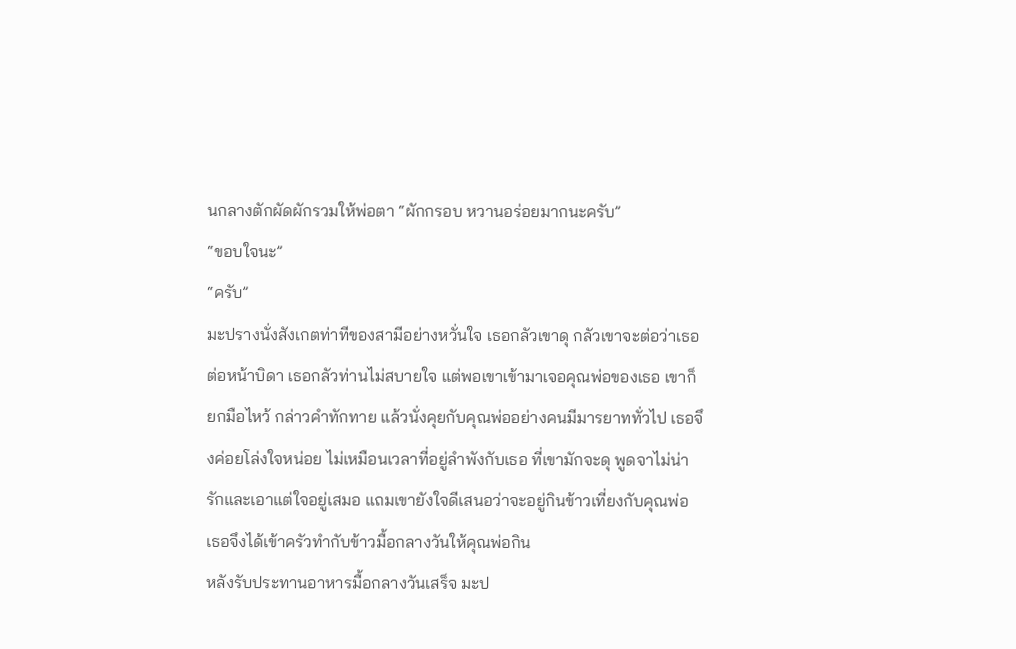นกลางตักผัดผักรวมให้พ่อตา “ผักกรอบ หวานอร่อยมากนะครับ”
“ขอบใจนะ”
“ครับ”
มะปรางนั่งสังเกตท่าทีของสามีอย่างหวั่นใจ เธอกลัวเขาดุ กลัวเขาจะต่อว่าเธอต่อหน้าบิดา เธอกลัวท่านไม่สบายใจ แต่พอเขาเข้ามาเจอคุณพ่อของเธอ เขาก็ยกมือไหว้ กล่าวคำทักทาย แล้วนั่งคุยกับคุณพ่ออย่างคนมีมารยาททั่วไป เธอจึงค่อยโล่งใจหน่อย ไม่เหมือนเวลาที่อยู่ลำพังกับเธอ ที่เขามักจะดุ พูดจาไม่น่ารักและเอาแต่ใจอยู่เสมอ แถมเขายังใจดีเสนอว่าจะอยู่กินข้าวเที่ยงกับคุณพ่อ เธอจึงได้เข้าครัวทำกับข้าวมื้อกลางวันให้คุณพ่อกิน
หลังรับประทานอาหารมื้อกลางวันเสร็จ มะป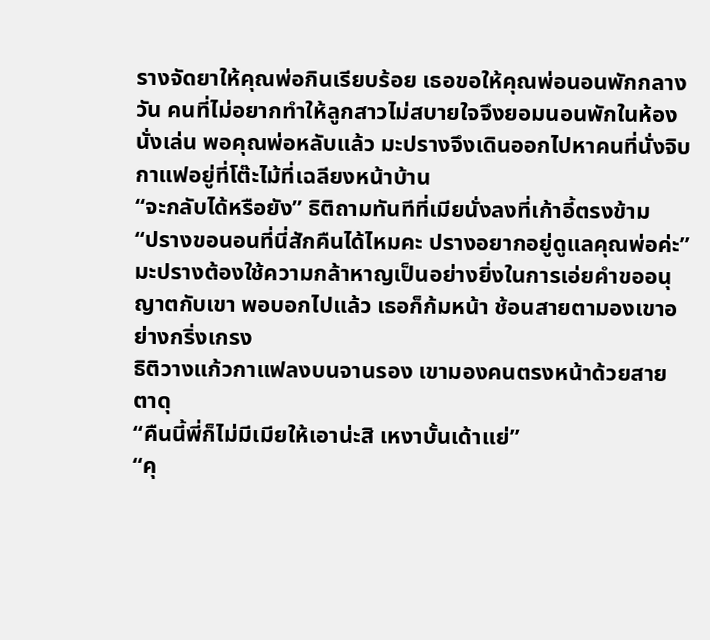รางจัดยาให้คุณพ่อกินเรียบร้อย เธอขอให้คุณพ่อนอนพักกลางวัน คนที่ไม่อยากทำให้ลูกสาวไม่สบายใจจึงยอมนอนพักในห้องนั่งเล่น พอคุณพ่อหลับแล้ว มะปรางจึงเดินออกไปหาคนที่นั่งจิบกาแฟอยู่ที่โต๊ะไม้ที่เฉลียงหน้าบ้าน
“จะกลับได้หรือยัง” ธิติถามทันทีที่เมียนั่งลงที่เก้าอี้ตรงข้าม
“ปรางขอนอนที่นี่สักคืนได้ไหมคะ ปรางอยากอยู่ดูแลคุณพ่อค่ะ” มะปรางต้องใช้ความกล้าหาญเป็นอย่างยิ่งในการเอ่ยคำขออนุญาตกับเขา พอบอกไปแล้ว เธอก็ก้มหน้า ช้อนสายตามองเขาอย่างกริ่งเกรง
ธิติวางแก้วกาแฟลงบนจานรอง เขามองคนตรงหน้าด้วยสายตาดุ
“คืนนี้พี่ก็ไม่มีเมียให้เอาน่ะสิ เหงาบั้นเด้าแย่”
“คุ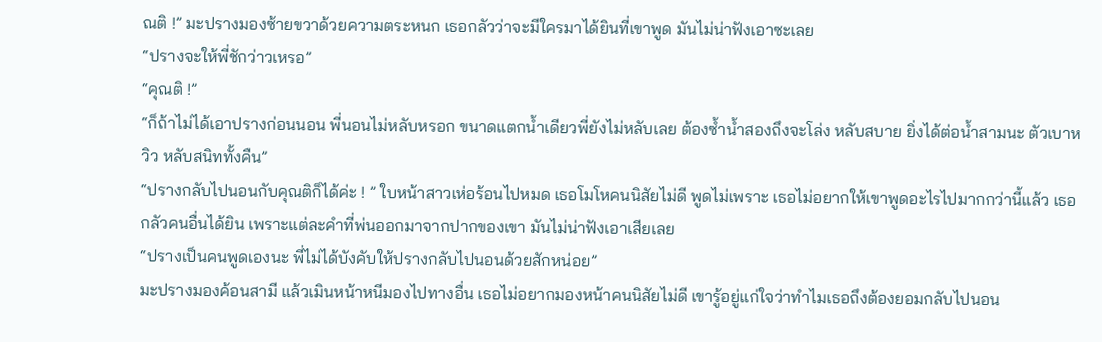ณติ !” มะปรางมองซ้ายขวาด้วยความตระหนก เธอกลัวว่าจะมีใครมาได้ยินที่เขาพูด มันไม่น่าฟังเอาซะเลย
“ปรางจะให้พี่ชักว่าวเหรอ”
“คุณติ !”
“ก็ถ้าไม่ได้เอาปรางก่อนนอน พี่นอนไม่หลับหรอก ขนาดแตกน้ำเดียวพี่ยังไม่หลับเลย ต้องซ้ำน้ำสองถึงจะโล่ง หลับสบาย ยิ่งได้ต่อน้ำสามนะ ตัวเบาหวิว หลับสนิททั้งคืน”
“ปรางกลับไปนอนกับคุณติก็ได้ค่ะ ! ” ใบหน้าสาวเห่อร้อนไปหมด เธอโมโหคนนิสัยไม่ดี พูดไม่เพราะ เธอไม่อยากให้เขาพูดอะไรไปมากกว่านี้แล้ว เธอกลัวคนอื่นได้ยิน เพราะแต่ละคำที่พ่นออกมาจากปากของเขา มันไม่น่าฟังเอาเสียเลย
“ปรางเป็นคนพูดเองนะ พี่ไม่ได้บังคับให้ปรางกลับไปนอนด้วยสักหน่อย”
มะปรางมองค้อนสามี แล้วเมินหน้าหนีมองไปทางอื่น เธอไม่อยากมองหน้าคนนิสัยไม่ดี เขารู้อยู่แก่ใจว่าทำไมเธอถึงต้องยอมกลับไปนอน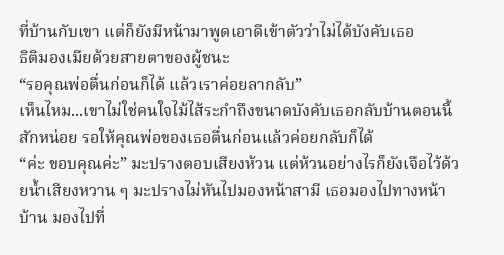ที่บ้านกับเขา แต่ก็ยังมีหน้ามาพูดเอาดีเข้าตัวว่าไม่ได้บังคับเธอ
ธิติมองเมียด้วยสายตาของผู้ชนะ
“รอคุณพ่อตื่นก่อนก็ได้ แล้วเราค่อยลากลับ”
เห็นไหม...เขาไม่ใช่คนใจไม้ไส้ระกำถึงขนาดบังคับเธอกลับบ้านตอนนี้สักหน่อย รอให้คุณพ่อของเธอตื่นก่อนแล้วค่อยกลับก็ได้
“ค่ะ ขอบคุณค่ะ” มะปรางตอบเสียงห้วน แต่ห้วนอย่างไรก็ยังเจือไว้ด้วยน้ำเสียงหวาน ๆ มะปรางไม่หันไปมองหน้าสามี เธอมองไปทางหน้าบ้าน มองไปที่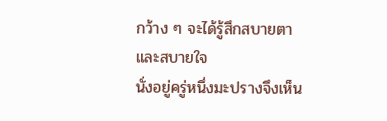กว้าง ๆ จะได้รู้สึกสบายตาและสบายใจ
นั่งอยู่ครู่หนึ่งมะปรางจึงเห็น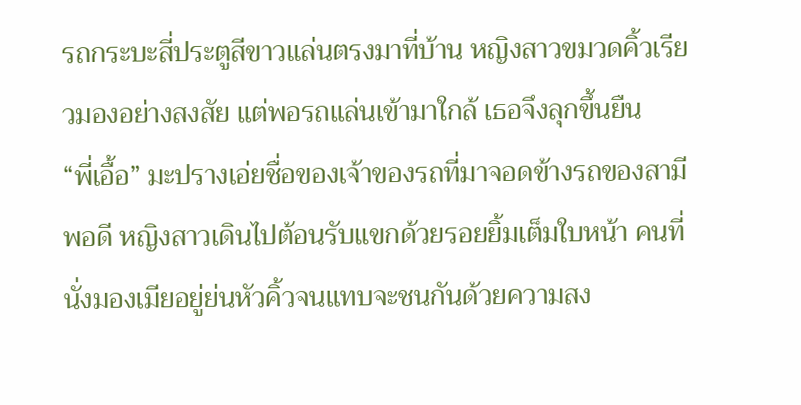รถกระบะสี่ประตูสีขาวแล่นตรงมาที่บ้าน หญิงสาวขมวดคิ้วเรียวมองอย่างสงสัย แต่พอรถแล่นเข้ามาใกล้ เธอจึงลุกขึ้นยืน
“พี่เอื้อ” มะปรางเอ่ยชื่อของเจ้าของรถที่มาจอดข้างรถของสามีพอดี หญิงสาวเดินไปต้อนรับแขกด้วยรอยยิ้มเต็มใบหน้า คนที่นั่งมองเมียอยู่ย่นหัวคิ้วจนแทบจะชนกันด้วยความสง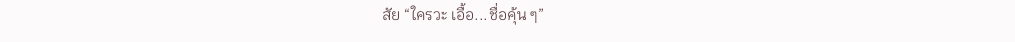สัย “ใครวะ เอื้อ...ชื่อคุ้น ๆ”